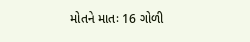મોતને માતઃ 16 ગોળી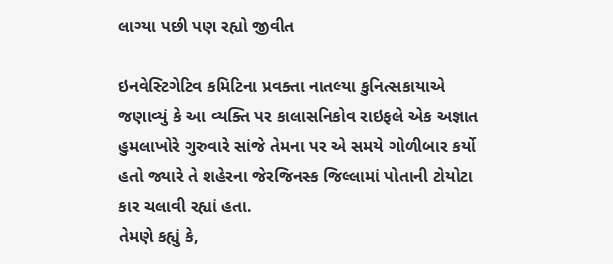લાગ્યા પછી પણ રહ્યો જીવીત

ઇનવેસ્ટિગેટિવ કમિટિના પ્રવક્તા નાતલ્યા કુનિત્સકાયાએ જણાવ્યું કે આ વ્યક્તિ પર કાલાસનિકોવ રાઇફલે એક અજ્ઞાત હુમલાખોરે ગુરુવારે સાંજે તેમના પર એ સમયે ગોળીબાર કર્યો હતો જ્યારે તે શહેરના જેરજિનસ્ક જિલ્લામાં પોતાની ટોયોટા કાર ચલાવી રહ્યાં હતા.
તેમણે કહ્યું કે,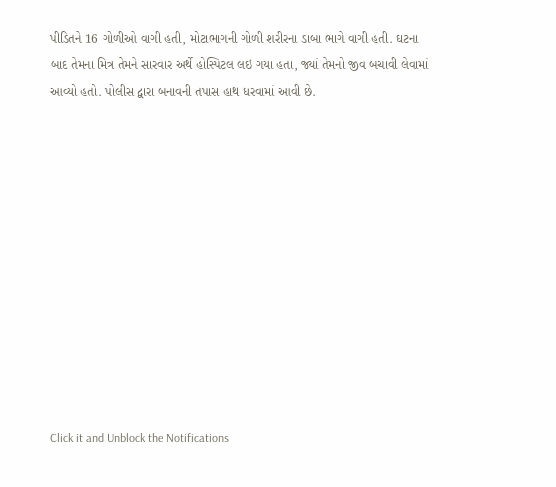પીડિતને 16 ગોળીઓ વાગી હતી, મોટાભાગની ગોળી શરીરના ડાબા ભાગે વાગી હતી. ઘટના બાદ તેમના મિત્ર તેમને સારવાર અર્થે હોસ્પિટલ લઇ ગયા હતા, જ્યાં તેમનો જીવ બચાવી લેવામાં આવ્યો હતો. પોલીસ દ્વારા બનાવની તપાસ હાથ ધરવામાં આવી છે.












Click it and Unblock the Notifications